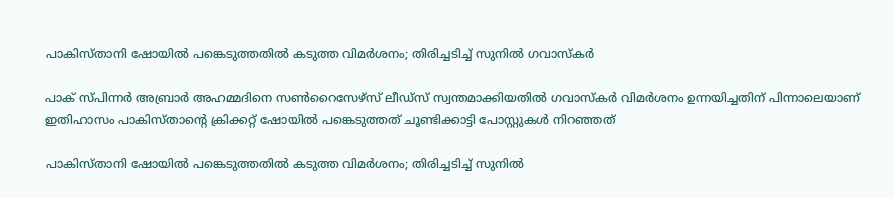പാകിസ്താനി ഷോയില്‍ പങ്കെടുത്തതില്‍ കടുത്ത വിമര്‍ശനം; തിരിച്ചടിച്ച് സുനില്‍ ഗവാസ്‌കര്‍

പാക് സ്പിന്നര്‍ അബ്രാര്‍ അഹമ്മദിനെ സണ്‍റൈസേഴ്സ് ലീഡ്സ് സ്വന്തമാക്കിയതിൽ‌ ഗവാസ്കർ വിമർശനം ഉന്നയിച്ചതിന് പിന്നാലെയാണ് ഇതിഹാസം പാകിസ്താന്റെ ക്രിക്കറ്റ് ഷോയിൽ പങ്കെടുത്തത് ചൂണ്ടിക്കാട്ടി പോസ്റ്റുകള്‍ നിറഞ്ഞത്

പാകിസ്താനി ഷോയില്‍ പങ്കെടുത്തതില്‍ കടുത്ത വിമര്‍ശനം; തിരിച്ചടിച്ച് സുനില്‍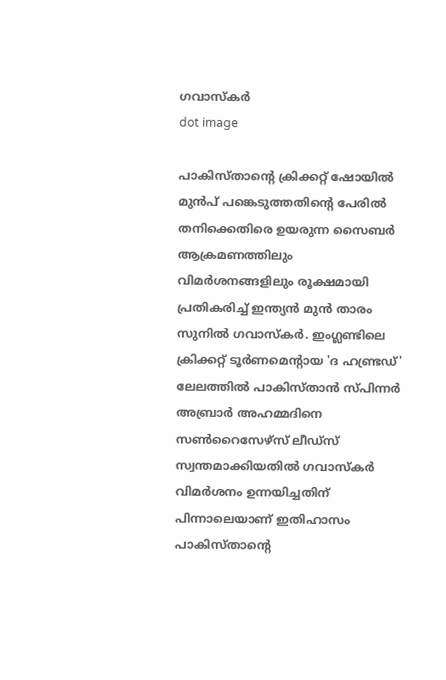ഗവാസ്‌കര്‍
dot image

പാകിസ്താന്‍റെ ക്രിക്കറ്റ് ഷോയിൽ മുന്‍പ് പങ്കെടുത്തതിന്‍റെ പേരില്‍ തനിക്കെതിരെ ഉയരുന്ന സൈബര്‍ ആക്രമണത്തിലും വിമര്‍ശനങ്ങളിലും രൂക്ഷമായി പ്രതികരിച്ച് ഇന്ത്യന്‍ മുന്‍ താരം സുനില്‍ ഗവാസ്‌കര്‍. ഇംഗ്ലണ്ടിലെ ക്രിക്കറ്റ് ടൂര്‍ണമെന്റായ 'ദ ഹണ്ട്രഡ്' ലേലത്തില്‍ പാകിസ്താന്‍ സ്പിന്നര്‍ അബ്രാര്‍ അഹമ്മദിനെ സണ്‍റൈസേഴ്സ് ലീഡ്സ് സ്വന്തമാക്കിയതിൽ‌ ഗവാസ്കർ വിമർശനം ഉന്നയിച്ചതിന് പിന്നാലെയാണ് ഇതിഹാസം പാകിസ്താന്റെ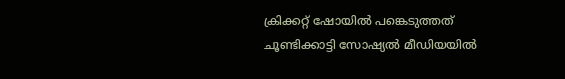ക്രിക്കറ്റ് ഷോയിൽ പങ്കെടുത്തത് ചൂണ്ടിക്കാട്ടി സോഷ്യല്‍ മീഡിയയിൽ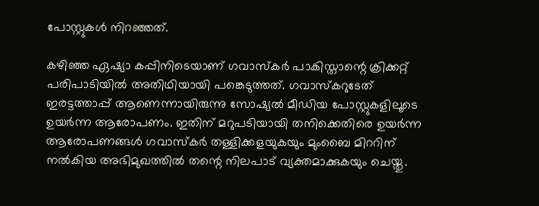പോസ്റ്റുകള്‍ നിറഞ്ഞത്.

കഴിഞ്ഞ ഏഷ്യാ കപ്പിനിടെയാണ് ഗവാസ്കര്‍ പാകിസ്താന്റെ ക്രിക്കറ്റ് പരിപാടിയില്‍ അതിഥിയായി പങ്കെടുത്തത്. ഗവാസ്കറുടേത് ഇരട്ടത്താപ്പ് ആണെന്നായിരുന്നു സോഷ്യൽ മീഡിയ പോസ്റ്റുകളിലൂടെ ഉയർന്ന ആരോപണം. ഇതിന് മറുപടിയായി തനിക്കെതിരെ ഉയർന്ന ആരോപണങ്ങൾ ഗവാസ്‌കർ തള്ളിക്കളയുകയും മുംബൈ മിററിന് നൽകിയ അഭിമുഖത്തിൽ തന്റെ നിലപാട് വ്യക്തമാക്കുകയും ചെയ്തു.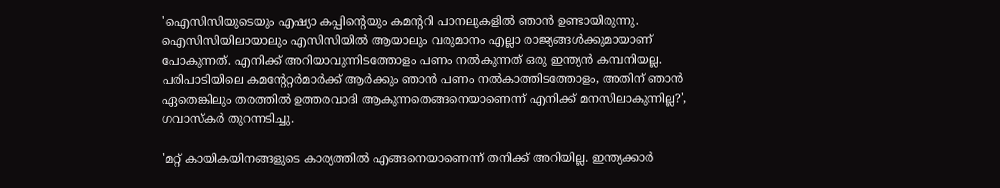'ഐസിസിയുടെയും എഷ്യാ കപ്പിന്‍റെയും കമന്‍ററി പാനലുകളില്‍ ഞാന്‍ ഉണ്ടായിരുന്നു. ഐസിസിയിലായാലും എസിസിയില്‍ ആയാലും വരുമാനം എല്ലാ രാജ്യങ്ങള്‍ക്കുമായാണ് പോകുന്നത്. എനിക്ക് അറിയാവുന്നിടത്തോളം പണം നൽകുന്നത് ഒരു ഇന്ത്യന്‍ കമ്പനിയല്ല. പരിപാടിയിലെ കമന്‍റേറ്റര്‍മാര്‍ക്ക് ആര്‍ക്കും ഞാന്‍ പണം നല്‍കാത്തിടത്തോളം, അതിന് ഞാന്‍ ഏതെങ്കിലും തരത്തില്‍ ഉത്തരവാദി ആകുന്നതെങ്ങനെയാണെന്ന് എനിക്ക് മനസിലാകുന്നില്ല?', ഗവാസ്കര്‍ തുറന്നടിച്ചു.

'മറ്റ് കായികയിനങ്ങളുടെ കാര്യത്തില്‍ എങ്ങനെയാണെന്ന് തനിക്ക് അറിയില്ല. ഇന്ത്യക്കാര്‍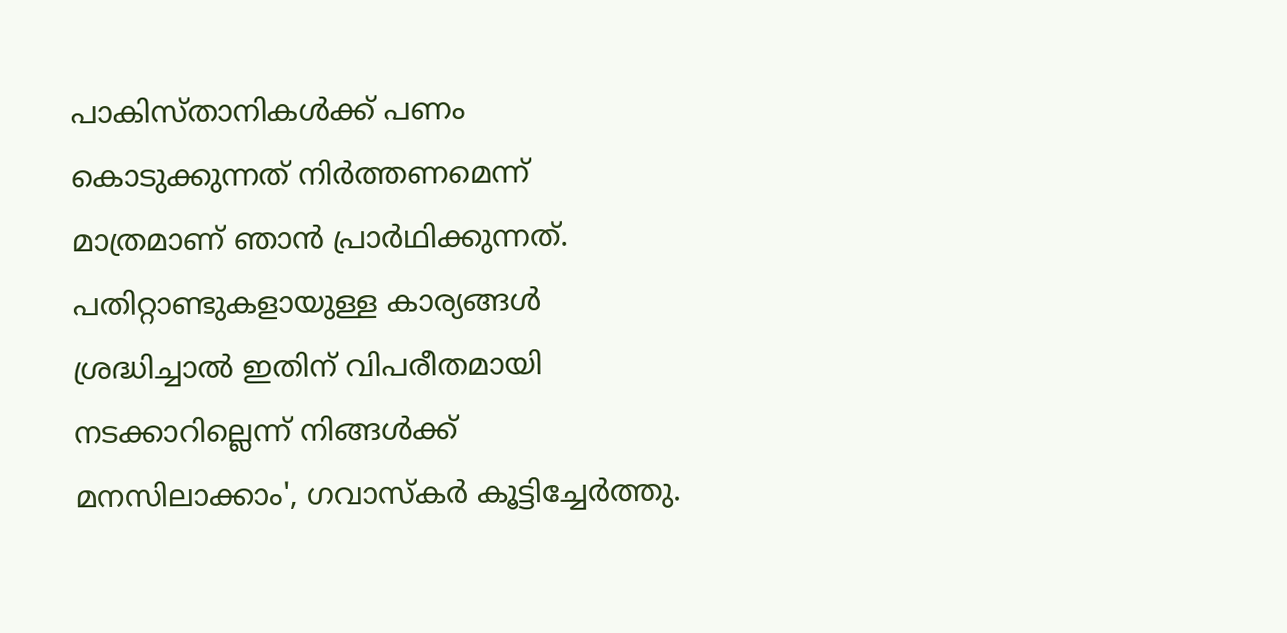പാകിസ്താനികള്‍ക്ക് പണം കൊടുക്കുന്നത് നിര്‍ത്തണമെന്ന് മാത്രമാണ് ഞാൻ പ്രാര്‍ഥിക്കുന്നത്. പതിറ്റാണ്ടുകളായുള്ള കാര്യങ്ങൾ ശ്രദ്ധിച്ചാൽ ഇതിന് വിപരീതമായി നടക്കാറില്ലെന്ന് നിങ്ങൾക്ക് മനസിലാക്കാം', ഗവാസ്കര്‍ കൂട്ടിച്ചേർത്തു.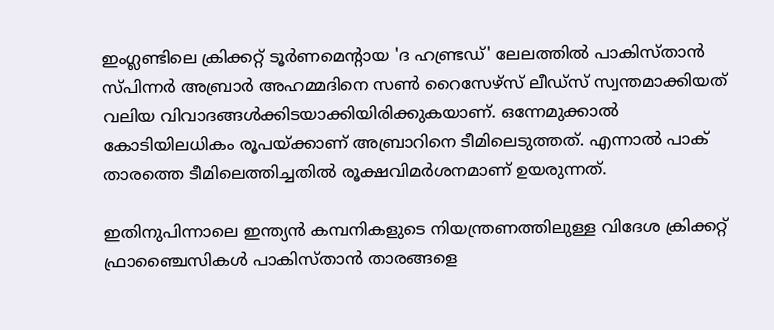ഇംഗ്ലണ്ടിലെ ക്രിക്കറ്റ് ടൂര്‍ണമെന്റായ 'ദ ഹണ്ട്രഡ്' ലേലത്തില്‍ പാകിസ്താന്‍ സ്പിന്നര്‍ അബ്രാര്‍ അഹമ്മദിനെ സണ്‍ റൈസേഴ്സ് ലീഡ്സ് സ്വന്തമാക്കിയത് വലിയ വിവാദങ്ങള്‍ക്കിടയാക്കിയിരിക്കുകയാണ്. ഒന്നേമുക്കാല്‍ കോടിയിലധികം രൂപയ്ക്കാണ് അബ്രാറിനെ ടീമിലെടുത്തത്. എന്നാല്‍ പാക് താരത്തെ ടീമിലെത്തിച്ചതില്‍ രൂക്ഷവിമര്‍ശനമാണ് ഉയരുന്നത്.

ഇതിനുപിന്നാലെ ഇന്ത്യന്‍ കമ്പനികളുടെ നിയന്ത്രണത്തിലുള്ള വിദേശ ക്രിക്കറ്റ് ഫ്രാഞ്ചൈസികള്‍ പാകിസ്താന്‍ താരങ്ങളെ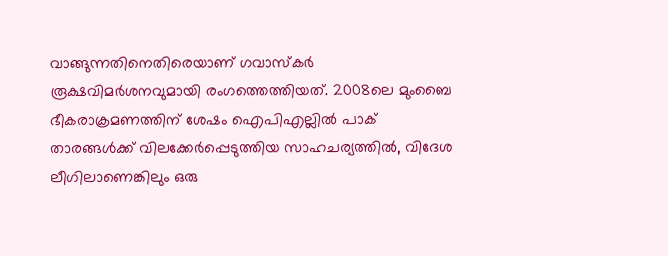വാങ്ങുന്നതിനെതിരെയാണ് ഗവാസ്‌കര്‍ രൂക്ഷവിമര്‍ശനവുമായി രംഗത്തെത്തിയത്. 2008ലെ മുംബൈ ഭീകരാക്രമണത്തിന് ശേഷം ഐപിഎല്ലില്‍ പാക് താരങ്ങള്‍ക്ക് വിലക്കേര്‍പ്പെടുത്തിയ സാഹചര്യത്തില്‍, വിദേശ ലീഗിലാണെങ്കിലും ഒരു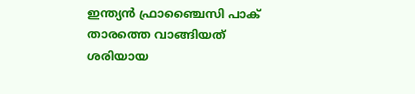ഇന്ത്യന്‍ ഫ്രാഞ്ചൈസി പാക് താരത്തെ വാങ്ങിയത് ശരിയായ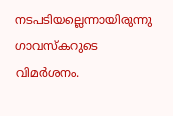നടപടിയല്ലെന്നായിരുന്നു ഗാവസ്‌കറുടെ വിമര്‍ശനം.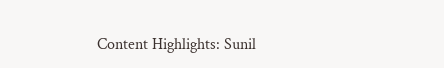Content Highlights: Sunil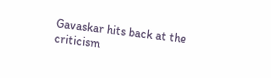Gavaskar hits back at the criticism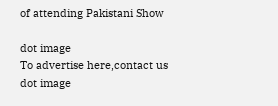of attending Pakistani Show

dot image
To advertise here,contact us
dot image